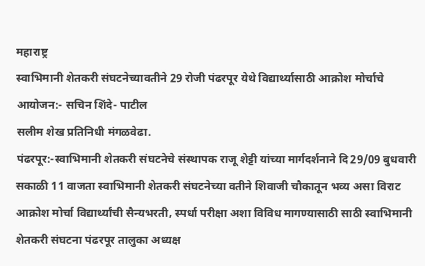महाराष्ट्र
स्वाभिमानी शेतकरी संघटनेच्यावतीने 29 रोजी पंढरपूर येथे विद्यार्थ्यासाठी आक्रोश मोर्चाचे आयोजन:- सचिन शिंदे- पाटील
सलीम शेख प्रतिनिधी मंगळवेढा.
पंढरपूर:-स्वाभिमानी शेतकरी संघटनेचे संस्थापक राजू शेट्टी यांच्या मार्गदर्शनाने दि29/09 बुधवारी सकाळी 11 वाजता स्वाभिमानी शेतकरी संघटनेच्या वतीने शिवाजी चौकातून भव्य असा विराट आक्रोश मोर्चा विद्यार्थ्यांची सैन्यभरती, स्पर्धा परीक्षा अशा विविध मागण्यासाठी साठी स्वाभिमानी शेतकरी संघटना पंढरपूर तालुका अध्यक्ष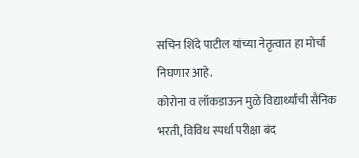सचिन शिंदे पाटील यांच्या नेतृत्वात हा मोर्चा निघणार आहे.
कोरोना व लॉकडाऊन मुळे विद्यार्थ्यांची सैनिक भरती, विविध स्पर्धा परीक्षा बंद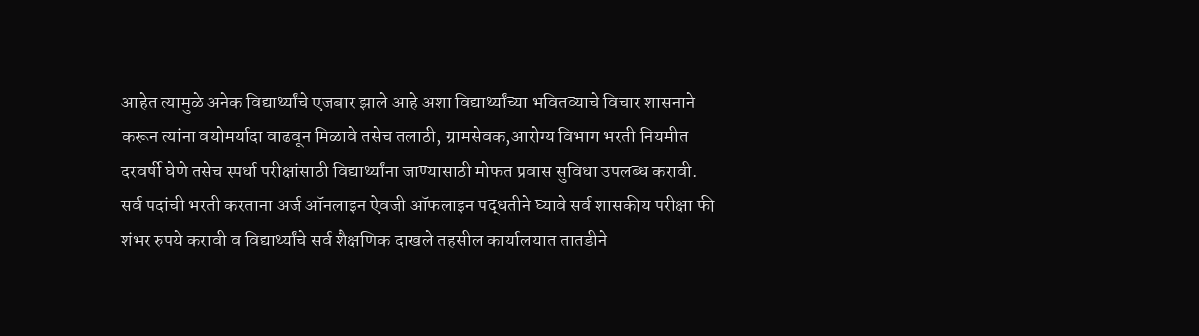आहेत त्यामुळे अनेक विद्यार्थ्यांचे एजबार झाले आहे अशा विद्यार्थ्यांच्या भवितव्याचे विचार शासनाने करून त्यांना वयोमर्यादा वाढवून मिळावे तसेच तलाठी, ग्रामसेवक,आरोग्य विभाग भरती नियमीत दरवर्षी घेणे तसेच स्पर्धा परीक्षांसाठी विद्यार्थ्यांना जाण्यासाठी मोफत प्रवास सुविधा उपलब्ध करावी.
सर्व पदांची भरती करताना अर्ज ऑनलाइन ऐवजी ऑफलाइन पद्धतीने घ्यावे सर्व शासकीय परीक्षा फी शंभर रुपये करावी व विद्यार्थ्यांचे सर्व शैक्षणिक दाखले तहसील कार्यालयात तातडीने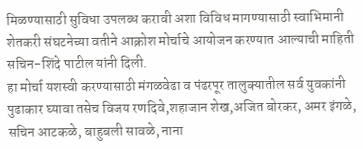मिळण्यासाठी सुविधा उपलब्ध करावी अशा विविध मागण्यासाठी स्वाभिमानी शेतकरी संघटनेच्या वतीने आक्रोश मोर्चाचे आयोजन करण्यात आल्याची माहिती सचिन-शिंदे पाटील यांनी दिली.
हा मोर्चा यशस्वी करण्यासाठी मंगळवेढा व पंढरपूर तालुक्यातील सर्व युवकांनी पुढाकार घ्यावा तसेच विजय रणदिवे,शहाजान शेख,अजित बोरकर, अमर इंगळे, सचिन आटकळे, बाहुबली सावळे, नाना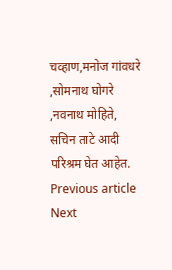चव्हाण,मनोज गांवधरे ,सोमनाथ घोगरे ,नवनाथ मोहिते, सचिन ताटे आदी परिश्रम घेत आहेत.
Previous article
Next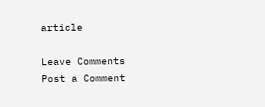article

Leave Comments
Post a Comment